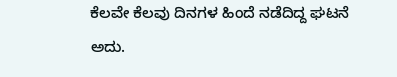ಕೆಲವೇ ಕೆಲವು ದಿನಗಳ ಹಿಂದೆ ನಡೆದಿದ್ದ ಘಟನೆ ಅದು.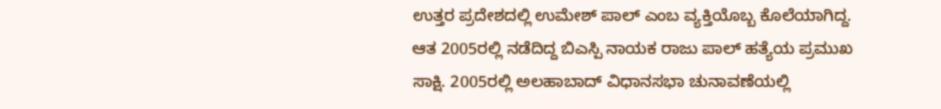ಉತ್ತರ ಪ್ರದೇಶದಲ್ಲಿ ಉಮೇಶ್ ಪಾಲ್ ಎಂಬ ವ್ಯಕ್ತಿಯೊಬ್ಬ ಕೊಲೆಯಾಗಿದ್ದ. ಆತ 2005ರಲ್ಲಿ ನಡೆದಿದ್ದ ಬಿಎಸ್ಪಿ ನಾಯಕ ರಾಜು ಪಾಲ್ ಹತ್ಯೆಯ ಪ್ರಮುಖ ಸಾಕ್ಷಿ. 2005ರಲ್ಲಿ ಅಲಹಾಬಾದ್ ವಿಧಾನಸಭಾ ಚುನಾವಣೆಯಲ್ಲಿ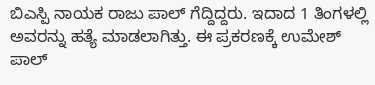ಬಿಎಸ್ಪಿ ನಾಯಕ ರಾಜು ಪಾಲ್ ಗೆದ್ದಿದ್ದರು. ಇದಾದ 1 ತಿಂಗಳಲ್ಲಿ ಅವರನ್ನು ಹತ್ಯೆ ಮಾಡಲಾಗಿತ್ತು. ಈ ಪ್ರಕರಣಕ್ಕೆ ಉಮೇಶ್ ಪಾಲ್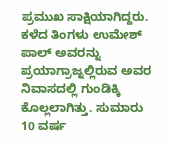ಪ್ರಮುಖ ಸಾಕ್ಷಿಯಾಗಿದ್ದರು. ಕಳೆದ ತಿಂಗಳು ಉಮೇಶ್ ಪಾಲ್ ಅವರನ್ನು ಪ್ರಯಾಗ್ರಾಜ್ನಲ್ಲಿರುವ ಅವರ ನಿವಾಸದಲ್ಲಿ ಗುಂಡಿಕ್ಕಿ ಕೊಲ್ಲಲಾಗಿತ್ತು. ಸುಮಾರು 10 ವರ್ಷ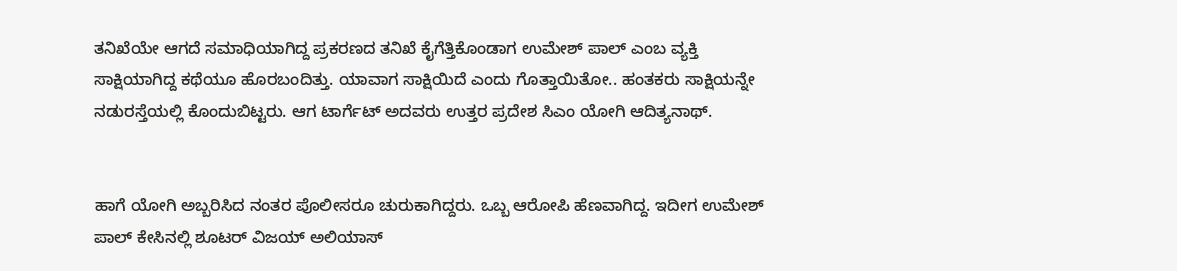ತನಿಖೆಯೇ ಆಗದೆ ಸಮಾಧಿಯಾಗಿದ್ದ ಪ್ರಕರಣದ ತನಿಖೆ ಕೈಗೆತ್ತಿಕೊಂಡಾಗ ಉಮೇಶ್ ಪಾಲ್ ಎಂಬ ವ್ಯಕ್ತಿ ಸಾಕ್ಷಿಯಾಗಿದ್ದ ಕಥೆಯೂ ಹೊರಬಂದಿತ್ತು. ಯಾವಾಗ ಸಾಕ್ಷಿಯಿದೆ ಎಂದು ಗೊತ್ತಾಯಿತೋ.. ಹಂತಕರು ಸಾಕ್ಷಿಯನ್ನೇ ನಡುರಸ್ತೆಯಲ್ಲಿ ಕೊಂದುಬಿಟ್ಟರು. ಆಗ ಟಾರ್ಗೆಟ್ ಅದವರು ಉತ್ತರ ಪ್ರದೇಶ ಸಿಎಂ ಯೋಗಿ ಆದಿತ್ಯನಾಥ್.


ಹಾಗೆ ಯೋಗಿ ಅಬ್ಬರಿಸಿದ ನಂತರ ಪೊಲೀಸರೂ ಚುರುಕಾಗಿದ್ದರು. ಒಬ್ಬ ಆರೋಪಿ ಹೆಣವಾಗಿದ್ದ. ಇದೀಗ ಉಮೇಶ್ ಪಾಲ್ ಕೇಸಿನಲ್ಲಿ ಶೂಟರ್ ವಿಜಯ್ ಅಲಿಯಾಸ್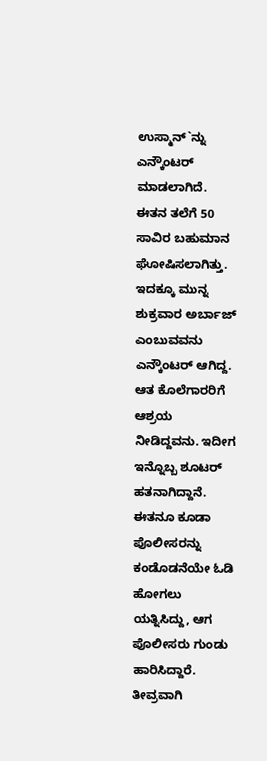ಉಸ್ಮಾನ್`ನ್ನು ಎನ್ಕೌಂಟರ್ ಮಾಡಲಾಗಿದೆ. ಈತನ ತಲೆಗೆ 50 ಸಾವಿರ ಬಹುಮಾನ ಘೋಷಿಸಲಾಗಿತ್ತು. ಇದಕ್ಕೂ ಮುನ್ನ ಶುಕ್ರವಾರ ಅರ್ಬಾಜ್ ಎಂಬುವವನು ಎನ್ಕೌಂಟರ್ ಆಗಿದ್ದ. ಆತ ಕೊಲೆಗಾರರಿಗೆ ಆಶ್ರಯ ನೀಡಿದ್ದವನು. ಇದೀಗ ಇನ್ನೊಬ್ಬ ಶೂಟರ್ ಹತನಾಗಿದ್ದಾನೆ. ಈತನೂ ಕೂಡಾ ಪೊಲೀಸರನ್ನು ಕಂಡೊಡನೆಯೇ ಓಡಿ ಹೋಗಲು ಯತ್ನಿಸಿದ್ದು, ಆಗ ಪೊಲೀಸರು ಗುಂಡು ಹಾರಿಸಿದ್ದಾರೆ. ತೀವ್ರವಾಗಿ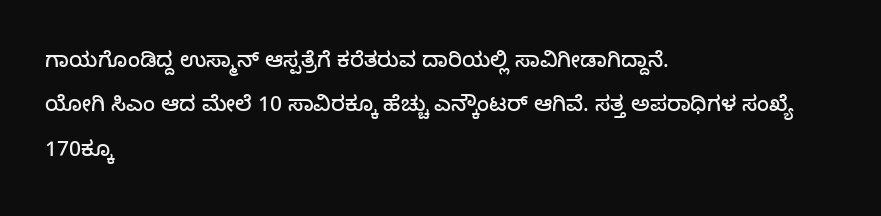ಗಾಯಗೊಂಡಿದ್ದ ಉಸ್ಮಾನ್ ಆಸ್ಪತ್ರೆಗೆ ಕರೆತರುವ ದಾರಿಯಲ್ಲಿ ಸಾವಿಗೀಡಾಗಿದ್ದಾನೆ.
ಯೋಗಿ ಸಿಎಂ ಆದ ಮೇಲೆ 10 ಸಾವಿರಕ್ಕೂ ಹೆಚ್ಚು ಎನ್ಕೌಂಟರ್ ಆಗಿವೆ. ಸತ್ತ ಅಪರಾಧಿಗಳ ಸಂಖ್ಯೆ 170ಕ್ಕೂ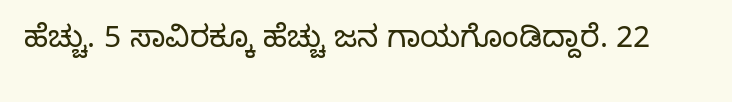ಹೆಚ್ಚು. 5 ಸಾವಿರಕ್ಕೂ ಹೆಚ್ಚು ಜನ ಗಾಯಗೊಂಡಿದ್ದಾರೆ. 22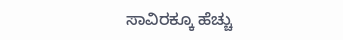ಸಾವಿರಕ್ಕೂ ಹೆಚ್ಚು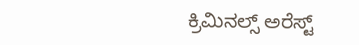ಕ್ರಿಮಿನಲ್ಸ್ ಅರೆಸ್ಟ್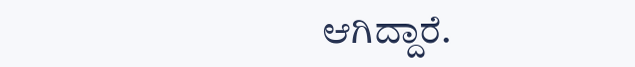ಆಗಿದ್ದಾರೆ.